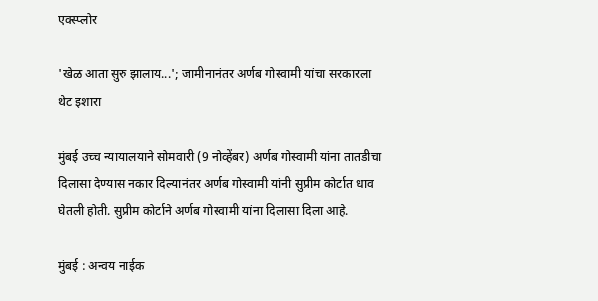एक्स्प्लोर

'खेळ आता सुरु झालाय...'; जामीनानंतर अर्णब गोस्वामी यांचा सरकारला थेट इशारा

मुंबई उच्च न्यायालयाने सोमवारी (9 नोव्हेंबर) अर्णब गोस्वामी यांना तातडीचा दिलासा देण्यास नकार दिल्यानंतर अर्णब गोस्वामी यांनी सुप्रीम कोर्टात धाव घेतली होती. सुप्रीम कोर्टाने अर्णब गोस्वामी यांना दिलासा दिला आहे.

मुंबई : अन्वय नाईक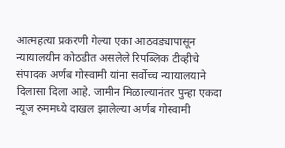आत्महत्या प्रकरणी गेल्या एका आठवड्यापासून न्यायालयीन कोठडीत असलेले रिपब्लिक टीव्हीचे संपादक अर्णब गोस्वामी यांना सर्वोच्च न्यायालयाने दिलासा दिला आहे. जामीन मिळाल्यानंतर पुन्हा एकदा न्यूज रुममध्ये दाखल झालेल्या अर्णब गोस्वामी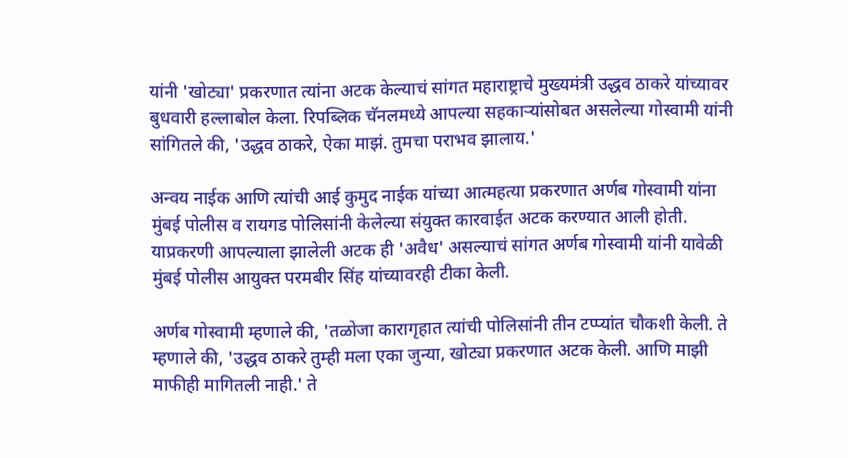यांनी 'खोट्या' प्रकरणात त्यांना अटक केल्याचं सांगत महाराष्ट्राचे मुख्यमंत्री उद्धव ठाकरे यांच्यावर बुधवारी हल्लाबोल केला. रिपब्लिक चॅनलमध्ये आपल्या सहकाऱ्यांसोबत असलेल्या गोस्वामी यांनी सांगितले की, 'उद्धव ठाकरे, ऐका माझं. तुमचा पराभव झालाय.'

अन्वय नाईक आणि त्यांची आई कुमुद नाईक यांच्या आत्महत्या प्रकरणात अर्णब गोस्वामी यांना मुंबई पोलीस व रायगड पोलिसांनी केलेल्या संयुक्त कारवाईत अटक करण्यात आली होती. याप्रकरणी आपल्याला झालेली अटक ही 'अवैध' असल्याचं सांगत अर्णब गोस्वामी यांनी यावेळी मुंबई पोलीस आयुक्त परमबीर सिंह यांच्यावरही टीका केली.

अर्णब गोस्वामी म्हणाले की, 'तळोजा कारागृहात त्यांची पोलिसांनी तीन टप्प्यांत चौकशी केली. ते म्हणाले की, 'उद्धव ठाकरे तुम्ही मला एका जुन्या, खोट्या प्रकरणात अटक केली. आणि माझी माफीही मागितली नाही.' ते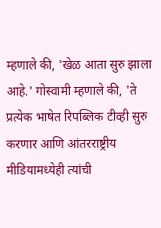म्हणाले की, 'खेळ आता सुरु झाला आहे.' गोस्वामी म्हणाले की, 'ते प्रत्येक भाषेत रिपब्लिक टीव्ही सुरु करणार आणि आंतरराष्ट्रीय मीडियामध्येही त्यांची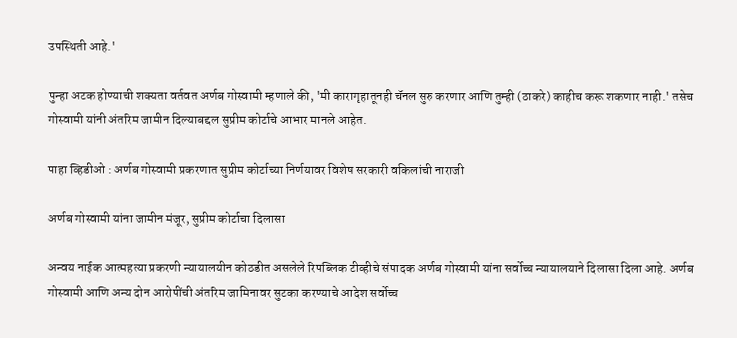उपस्थिती आहे.'

पुन्हा अटक होण्याची शक्यता वर्तवत अर्णब गोस्वामी म्हणाले की, 'मी कारागृहातूनही चॅनल सुरु करणार आणि तुम्ही (ठाकरे) काहीच करू शकणार नाही.' तसेच गोस्वामी यांनी अंतरिम जामीन दिल्याबद्दल सुप्रीम कोर्टाचे आभार मानले आहेत.

पाहा व्हिडीओ : अर्णब गोस्वामी प्रकरणात सुप्रीम कोर्टाच्या निर्णयावर विशेष सरकारी वकिलांची नाराजी

अर्णब गोस्वामी यांना जामीन मंजूर, सुप्रीम कोर्टाचा दिलासा

अन्वय नाईक आत्महत्या प्रकरणी न्यायालयीन कोठडीत असलेले रिपब्लिक टीव्हीचे संपादक अर्णब गोस्वामी यांना सर्वोच्च न्यायालयाने दिलासा दिला आहे. अर्णब गोस्वामी आणि अन्य दोन आरोपींची अंतरिम जामिनावर सुटका करण्याचे आदेश सर्वोच्च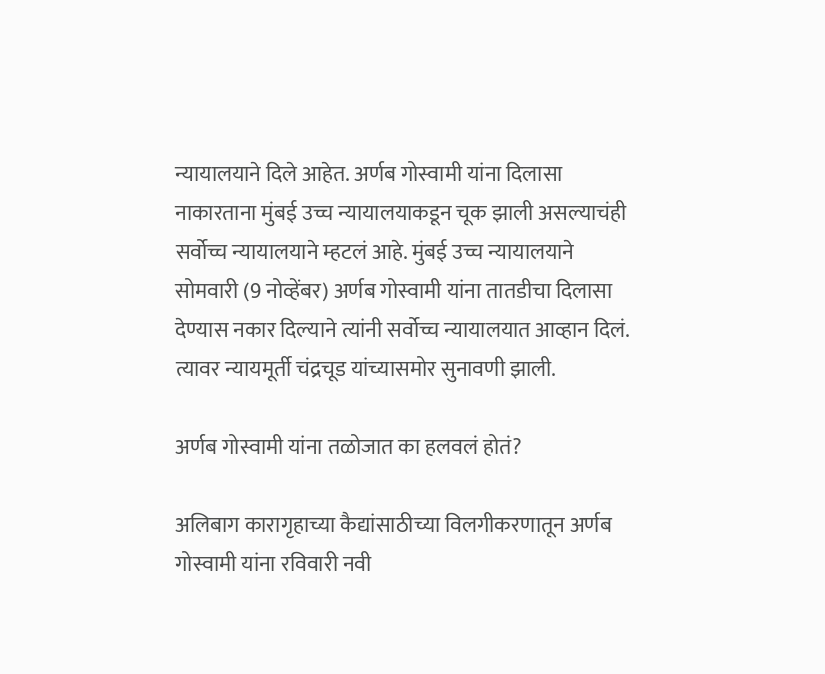न्यायालयाने दिले आहेत. अर्णब गोस्वामी यांना दिलासा नाकारताना मुंबई उच्च न्यायालयाकडून चूक झाली असल्याचंही सर्वोच्च न्यायालयाने म्हटलं आहे. मुंबई उच्च न्यायालयाने सोमवारी (9 नोव्हेंबर) अर्णब गोस्वामी यांना तातडीचा दिलासा देण्यास नकार दिल्याने त्यांनी सर्वोच्च न्यायालयात आव्हान दिलं. त्यावर न्यायमूर्ती चंद्रचूड यांच्यासमोर सुनावणी झाली.

अर्णब गोस्वामी यांना तळोजात का हलवलं होतं?

अलिबाग कारागृहाच्या कैद्यांसाठीच्या विलगीकरणातून अर्णब गोस्वामी यांना रविवारी नवी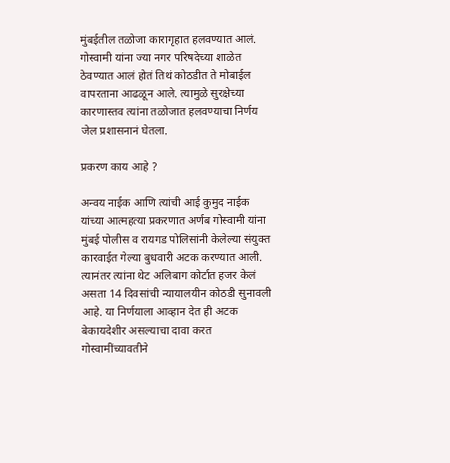मुंबईतील तळोजा कारागृहात हलवण्यात आलं. गोस्वामी यांना ज्या नगर परिषदेच्या शाळेत ठेवण्यात आलं होतं तिथं कोठडीत ते मोबाईल वापरताना आढळून आले. त्यामुळे सुरक्षेच्या कारणास्तव त्यांना तळोजात हलवण्याचा निर्णय जेल प्रशासनानं घेतला.

प्रकरण काय आहे ?

अन्वय नाईक आणि त्यांची आई कुमुद नाईक यांच्या आत्महत्या प्रकरणात अर्णब गोस्वामी यांना मुंबई पोलीस व रायगड पोलिसांनी केलेल्या संयुक्त कारवाईत गेल्या बुधवारी अटक करण्यात आली. त्यानंतर त्यांना थेट अलिबाग कोर्टात हजर केलं असता 14 दिवसांची न्यायालयीन कोठडी सुनावली आहे. या निर्णयाला आव्हान देत ही अटक बेकायदेशीर असल्याचा दावा करत गोस्वामींच्यावतीने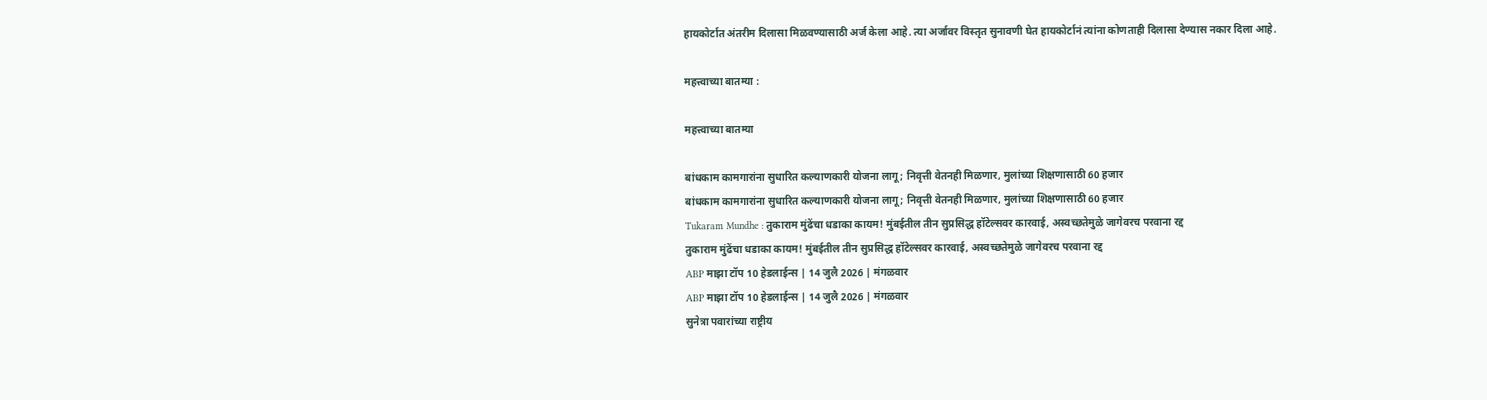हायकोर्टात अंतरीम दिलासा मिळवण्यासाठी अर्ज केला आहे. त्या अर्जावर विस्तृत सुनावणी घेत हायकोर्टानं त्यांना कोणताही दिलासा देण्यास नकार दिला आहे.

महत्त्वाच्या बातम्या :

महत्त्वाच्या बातम्या

बांधकाम कामगारांना सुधारित कल्याणकारी योजना लागू; निवृत्ती वेतनही मिळणार, मुलांच्या शिक्षणासाठी 60 हजार
बांधकाम कामगारांना सुधारित कल्याणकारी योजना लागू; निवृत्ती वेतनही मिळणार, मुलांच्या शिक्षणासाठी 60 हजार
Tukaram Mundhe : तुकाराम मुंढेंचा धडाका कायम! मुंबईतील तीन सुप्रसिद्ध हॉटेल्सवर कारवाई, अस्वच्छतेमुळे जागेवरच परवाना रद्द
तुकाराम मुंढेंचा धडाका कायम! मुंबईतील तीन सुप्रसिद्ध हॉटेल्सवर कारवाई, अस्वच्छतेमुळे जागेवरच परवाना रद्द
ABP माझा टॉप 10 हेडलाईन्स | 14 जुलै 2026 | मंगळवार
ABP माझा टॉप 10 हेडलाईन्स | 14 जुलै 2026 | मंगळवार
सुनेत्रा पवारांच्या राष्ट्रीय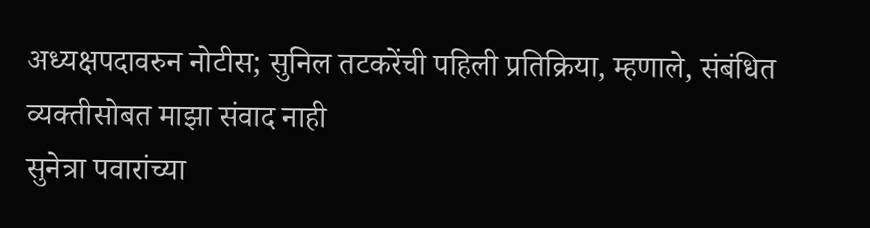अध्यक्षपदावरुन नोटीस; सुनिल तटकरेंची पहिली प्रतिक्रिया, म्हणाले, संबंधित व्यक्तीसोबत माझा संवाद नाही
सुनेत्रा पवारांच्या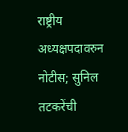राष्ट्रीय अध्यक्षपदावरुन नोटीस; सुनिल तटकरेंची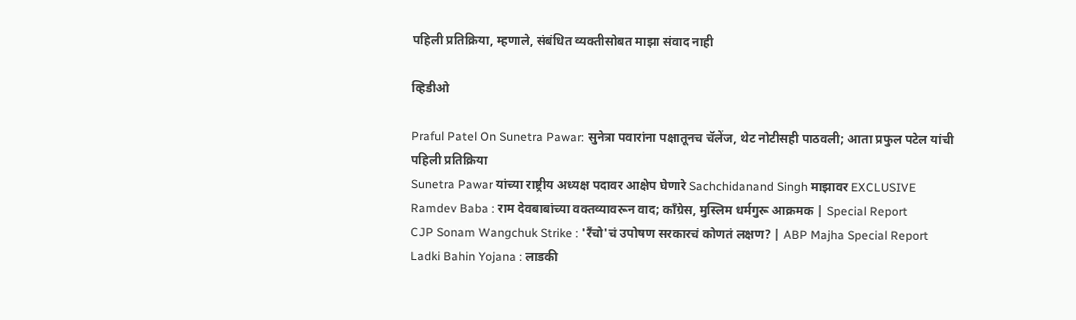पहिली प्रतिक्रिया, म्हणाले, संबंधित व्यक्तीसोबत माझा संवाद नाही

व्हिडीओ

Praful Patel On Sunetra Pawar: सुनेत्रा पवारांना पक्षातूनच चॅलेंज, थेट नोटीसही पाठवली; आता प्रफुल पटेल यांची पहिली प्रतिक्रिया
Sunetra Pawar यांच्या राष्ट्रीय अध्यक्ष पदावर आक्षेप घेणारे Sachchidanand Singh माझावर EXCLUSIVE
Ramdev Baba : राम देवबाबांच्या वक्तव्यावरून वाद; काँग्रेस, मुस्लिम धर्मगुरू आक्रमक | Special Report
CJP Sonam Wangchuk Strike : 'रँचो'चं उपोषण सरकारचं कोणतं लक्षण? | ABP Majha Special Report
Ladki Bahin Yojana : लाडकी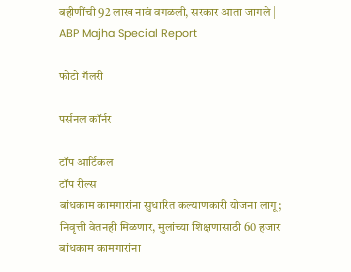बहीणींची 92 लाख नावं वगळली, सरकार आता जागले | ABP Majha Special Report

फोटो गॅलरी

पर्सनल कॉर्नर

टॉप आर्टिकल
टॉप रील्स
बांधकाम कामगारांना सुधारित कल्याणकारी योजना लागू; निवृत्ती वेतनही मिळणार, मुलांच्या शिक्षणासाठी 60 हजार
बांधकाम कामगारांना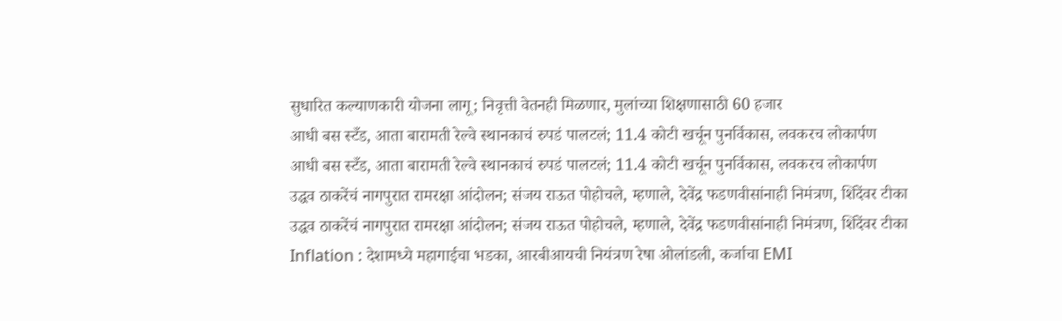सुधारित कल्याणकारी योजना लागू; निवृत्ती वेतनही मिळणार, मुलांच्या शिक्षणासाठी 60 हजार
आधी बस स्टँड, आता बारामती रेल्वे स्थानकाचं रुपडं पालटलं; 11.4 कोटी खर्चून पुनर्विकास, लवकरच लोकार्पण
आधी बस स्टँड, आता बारामती रेल्वे स्थानकाचं रुपडं पालटलं; 11.4 कोटी खर्चून पुनर्विकास, लवकरच लोकार्पण
उद्धव ठाकरेंचं नागपुरात रामरक्षा आंदोलन; संजय राऊत पोहोचले, म्हणाले, देवेंद्र फडणवीसांनाही निमंत्रण, शिंदेंवर टीका
उद्धव ठाकरेंचं नागपुरात रामरक्षा आंदोलन; संजय राऊत पोहोचले, म्हणाले, देवेंद्र फडणवीसांनाही निमंत्रण, शिंदेंवर टीका
Inflation : देशामध्ये महागाईचा भडका, आरबीआयची नियंत्रण रेषा ओलांडली, कर्जाचा EMI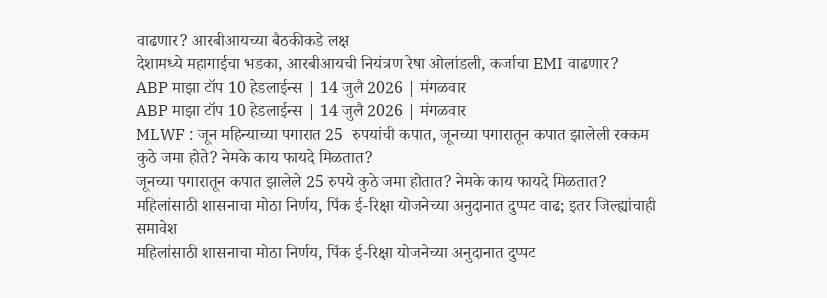वाढणार? आरबीआयच्या बैठकीकडे लक्ष
देशामध्ये महागाईचा भडका, आरबीआयची नियंत्रण रेषा ओलांडली, कर्जाचा EMI वाढणार?
ABP माझा टॉप 10 हेडलाईन्स | 14 जुलै 2026 | मंगळवार
ABP माझा टॉप 10 हेडलाईन्स | 14 जुलै 2026 | मंगळवार
MLWF : जून महिन्याच्या पगारात 25  रुपयांची कपात, जूनच्या पगारातून कपात झालेली रक्कम कुठे जमा होते? नेमके काय फायदे मिळतात?
जूनच्या पगारातून कपात झालेले 25 रुपये कुठे जमा होतात? नेमके काय फायदे मिळतात?
महिलांसाठी शासनाचा मोठा निर्णय, पिंक ई-रिक्षा योजनेच्या अनुदानात दुप्पट वाढ; इतर जिल्ह्यांचाही समावेश
महिलांसाठी शासनाचा मोठा निर्णय, पिंक ई-रिक्षा योजनेच्या अनुदानात दुप्पट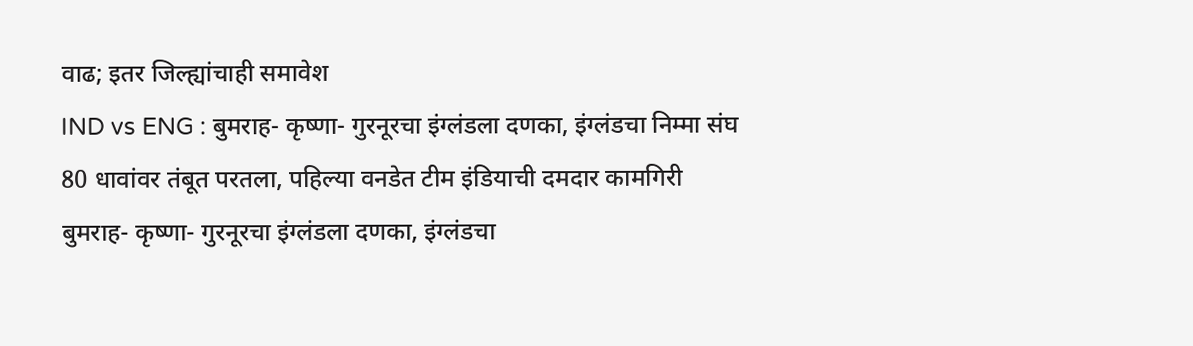वाढ; इतर जिल्ह्यांचाही समावेश
IND vs ENG : बुमराह- कृष्णा- गुरनूरचा इंग्लंडला दणका, इंग्लंडचा निम्मा संघ 80 धावांवर तंबूत परतला, पहिल्या वनडेत टीम इंडियाची दमदार कामगिरी
बुमराह- कृष्णा- गुरनूरचा इंग्लंडला दणका, इंग्लंडचा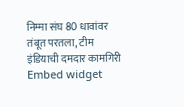निम्मा संघ 80 धावांवर तंबूत परतला, टीम इंडियाची दमदार कामगिरी
Embed widget